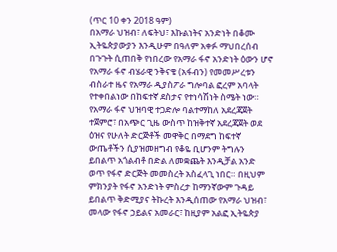(ጥር 10 ቀን 2018 ዓም)
በአማራ ህዝብ፣ ለፍትህ፣ እኩልነትና አንድነት በቆሙ ኢትዬጵያውያን እንዲሁም በዓለም አቀፉ ማህበረሰብ በጉጉት ሲጠበቅ የነበረው የአማራ ፋኖ አንድነት ዕውን ሆኖ የአማራ ፋኖ ብሄራዊ ንቅናቄ (አፋብን) የመመሥረቱን ብስራተ ዜና የአማራ ዲያስፖራ ግሎባል ፎረም አባላት የተቀበልነው በከፍተኛ ደስታና የተነሳሽነት ስሜት ነው።
የአማራ ፋኖ ህዝባዊ ተጋድሎ ባልተማከለ አደረጃጀት ተጀምሮ፣ በአጭር ጊዜ ውስጥ ከዝቅተኛ አደረጃጀት ወደ ዕዝና የሁለት ድርጅቶች መዋቅር በማደግ ከፍተኛ ውጤቶችን ሲያዝመዘግብ የቆዬ ቢሆንም ትግሉን ይበልጥ አጎልብቶ በድል ለመቋጨት እንዲቻል አንድ ወጥ የፋኖ ድርጅት መመስረት አስፈላጊ ነበር። በዚህም ምክንያት የፋኖ አንድነት ምስረታ ከማንኛውም ጉዳይ ይበልጥ ቅድሚያና ትኩረት እንዲሰጠው የአማራ ህዝብ፣ መላው የፋኖ ኃይልና አመራር፣ ከዚያም አልፎ ኢትዬጵያ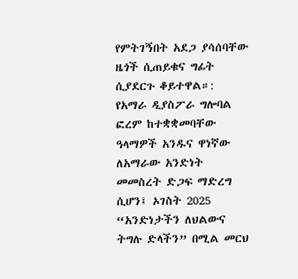የምትገኝበት አደጋ ያሳሰባቸው ዜጎች ሲጠይቁና ግፊት ሲያደርጉ ቆይተዋል።:
የአማራ ዲያስፖራ ግሎባል ፎረም ከተቋቋመባቸው ዓላማዎች አንዱና ዋነኛው ለአማራው አንድነት መመስረት ድጋፍ ማድረግ ሲሆን፤ ኦገስት 2025 “አንድነታችን ለህልውና ትግሉ ድላችን” በሚል መርህ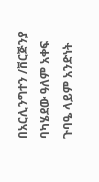በአርሊንግተን /ቨርጅንያ ባካሄደው ዓለም አቀፍ ጉባዔ ላይም አንድነት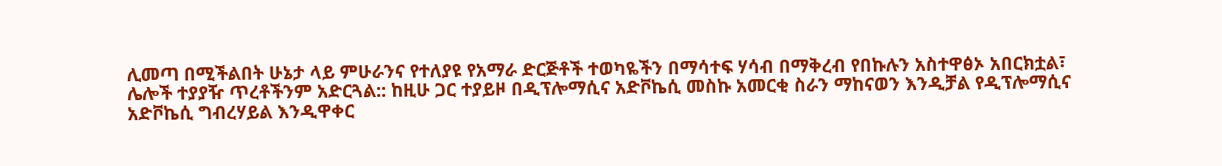ሊመጣ በሚችልበት ሁኔታ ላይ ምሁራንና የተለያዩ የአማራ ድርጅቶች ተወካዬችን በማሳተፍ ሃሳብ በማቅረብ የበኩሉን አስተዋፅኦ አበርክቷል፣ ሌሎች ተያያዥ ጥረቶችንም አድርጓል:: ከዚሁ ጋር ተያይዞ በዲፕሎማሲና አድቮኬሲ መስኩ አመርቂ ስራን ማከናወን እንዲቻል የዲፕሎማሲና አድቮኬሲ ግብረሃይል እንዲዋቀር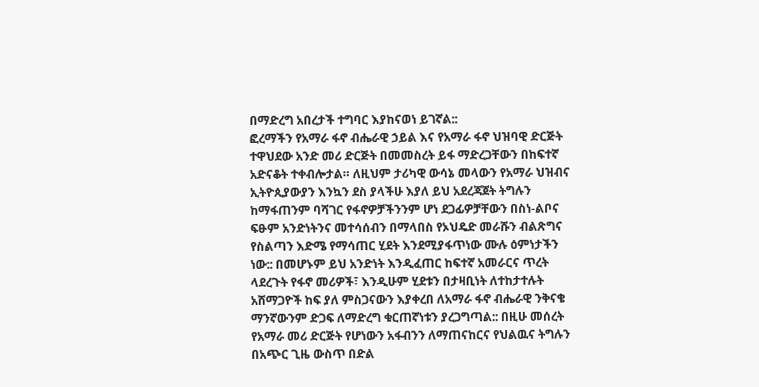በማድረግ አበረታች ተግባር እያከናወነ ይገኛል::
ፎረማችን የአማራ ፋኖ ብሔራዊ ኃይል እና የአማራ ፋኖ ህዝባዊ ድርጅት ተዋህደው አንድ መሪ ድርጅት በመመስረት ይፋ ማድረጋቸውን በከፍተኛ አድናቆት ተቀብሎታል። ለዚህም ታሪካዊ ውሳኔ መላውን የአማራ ህዝብና ኢትዮጲያውያን እንኳን ደስ ያላችሁ እያለ ይህ አደረጃጀት ትግሉን ከማፋጠንም ባሻገር የፋኖዎቻችንንም ሆነ ደጋፊዎቻቸውን በስነ-ልቦና ፍፁም አንድነትንና መተሳሰብን በማላበስ የኦህዴድ መራሹን ብልጽግና የስልጣን እድሜ የማሳጠር ሂደት እንደሚያፋጥነው ሙሉ ዕምነታችን ነው:: በመሆኑም ይህ አንድነት እንዲፈጠር ከፍተኛ አመራርና ጥረት ላደረጉት የፋኖ መሪዎች፣ እንዲሁም ሂደቱን በታዛቢነት ለተከታተሉት አሸማጋዮች ከፍ ያለ ምስጋናውን እያቀረበ ለአማራ ፋኖ ብሔራዊ ንቅናቄ ማንኛውንም ድጋፍ ለማድረግ ቁርጠኛነቱን ያረጋግጣል:: በዚሁ መሰረት የአማራ መሪ ድርጅት የሆነውን አፋብንን ለማጠናከርና የህልዉና ትግሉን በአጭር ጊዜ ውስጥ በድል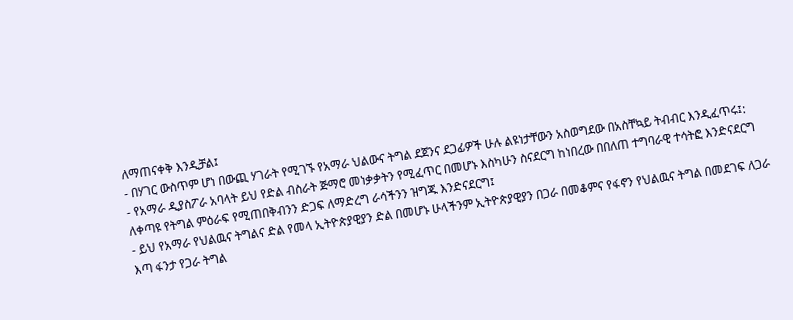ለማጠናቀቅ እንዲቻል፤
- በሃገር ውስጥም ሆነ በውጪ ሃገራት የሚገኙ የአማራ ህልውና ትግል ደጀንና ደጋፊዎች ሁሉ ልዩነታቸውን አስወግደው በአስቸኳይ ትብብር እንዲፈጥሩ፤:
- የአማራ ዲያስፖራ አባላት ይህ የድል ብስራት ጅማሮ መነቃቃትን የሚፈጥር በመሆኑ እስካሁን ስናደርግ ከነበረው በበለጠ ተግባራዊ ተሳትፎ እንድናደርግ ለቀጣዩ የትግል ምዕራፍ የሚጠበቅብንን ድጋፍ ለማድረግ ራሳችንን ዝግጁ እንድናደርግ፤
- ይህ የአማራ የህልዉና ትግልና ድል የመላ ኢትዮጵያዊያን ድል በመሆኑ ሁላችንም ኢትዮጵያዊያን በጋራ በመቆምና የፋኖን የህልዉና ትግል በመደገፍ ለጋራ እጣ ፋንታ የጋራ ትግል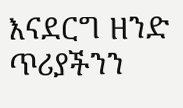እናደርግ ዘንድ ጥሪያችንን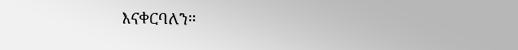እናቀርባለን።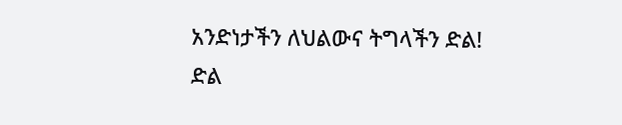አንድነታችን ለህልውና ትግላችን ድል!
ድል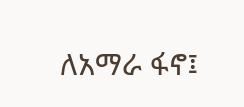ለአማራ ፋኖ፤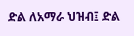ድል ለአማራ ህዝብ፤ ድል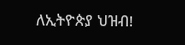ለኢትዮጵያ ህዝብ!